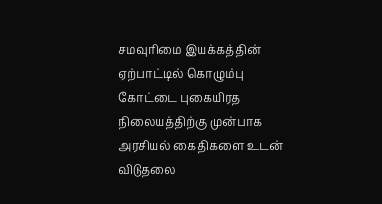சமவுரிமை இயக்கத்தின் ஏற்பாட்டில் கொழும்பு கோட்டை புகையிரத நிலையத்திற்கு முன்பாக அரசியல் கைதிகளை உடன் விடுதலை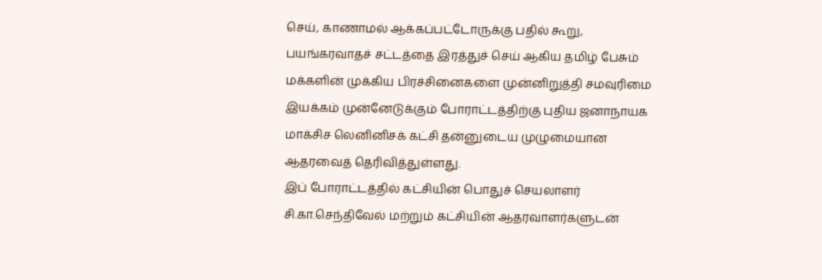செய், காணாமல் ஆக்கப்பட்டோருக்கு பதில் கூறு, பயங்கரவாதச் சட்டத்தை இரத்துச் செய் ஆகிய தமிழ் பேசும் மக்களின் முக்கிய பிரச்சினைகளை முன்னிறுத்தி சமவுரிமை இயக்கம் முன்னேடுக்கும் போராட்டத்திற்கு புதிய ஜனாநாயக மாக்சிச லெனினிசக் கட்சி தன்னுடைய முழுமையான ஆதரவைத் தெரிவித்துள்ளது.
இப் போராட்டத்தில் கட்சியின் பொதுச் செயலாளர் சி.கா.செந்திவேல் மற்றும் கட்சியின் ஆதரவாளர்களுடன்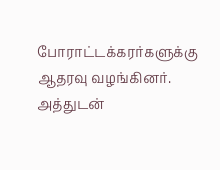போராட்டக்கரர்களுக்கு ஆதரவு வழங்கினர். அத்துடன்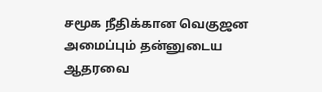சமூக நீதிக்கான வெகுஜன அமைப்பும் தன்னுடைய ஆதரவை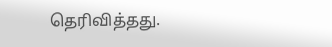தெரிவித்தது.